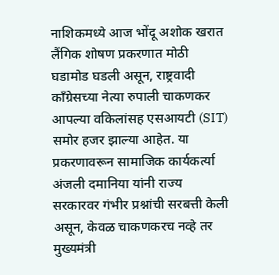नाशिकमध्ये आज भोंदू अशोक खरात लैंगिक शोषण प्रकरणात मोठी घडामोड घडली असून, राष्ट्रवादी काँग्रेसच्या नेत्या रुपाली चाकणकर आपल्या वकिलांसह एसआयटी (SIT) समोर हजर झाल्या आहेत. या प्रकरणावरून सामाजिक कार्यकर्त्या अंजली दमानिया यांनी राज्य सरकारवर गंभीर प्रश्नांची सरबत्ती केली असून, केवळ चाकणकरच नव्हे तर मुख्यमंत्री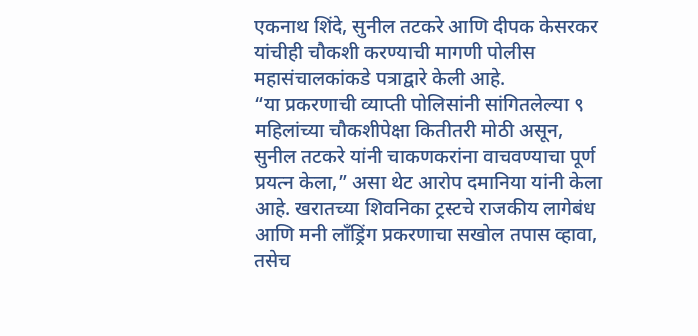एकनाथ शिंदे, सुनील तटकरे आणि दीपक केसरकर यांचीही चौकशी करण्याची मागणी पोलीस महासंचालकांकडे पत्राद्वारे केली आहे.
“या प्रकरणाची व्याप्ती पोलिसांनी सांगितलेल्या ९ महिलांच्या चौकशीपेक्षा कितीतरी मोठी असून, सुनील तटकरे यांनी चाकणकरांना वाचवण्याचा पूर्ण प्रयत्न केला,” असा थेट आरोप दमानिया यांनी केला आहे. खरातच्या शिवनिका ट्रस्टचे राजकीय लागेबंध आणि मनी लाँड्रिंग प्रकरणाचा सखोल तपास व्हावा, तसेच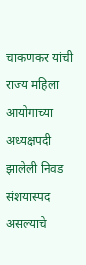चाकणकर यांची राज्य महिला आयोगाच्या अध्यक्षपदी झालेली निवड संशयास्पद असल्याचे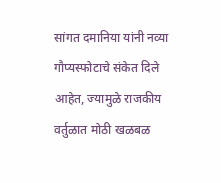सांगत दमानिया यांनी नव्या गौप्यस्फोटाचे संकेत दिले आहेत, ज्यामुळे राजकीय वर्तुळात मोठी खळबळ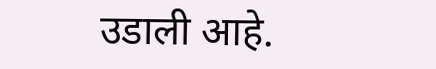उडाली आहे.